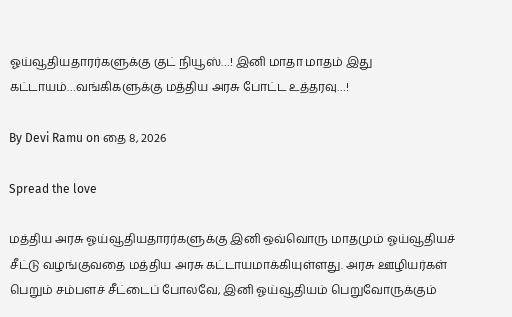ஓய்வூதியதாரர்களுக்கு குட் நியூஸ்…! இனி மாதா மாதம் இது கட்டாயம்…வங்கிகளுக்கு மத்திய அரசு போட்ட உத்தரவு…!

By Devi Ramu on தை 8, 2026

Spread the love

மத்திய அரசு ஓய்வூதியதாரர்களுக்கு இனி ஒவ்வொரு மாதமும் ஓய்வூதியச் சீட்டு வழங்குவதை மத்திய அரசு கட்டாயமாக்கியுள்ளது. அரசு ஊழியர்கள் பெறும் சம்பளச் சீட்டைப் போலவே, இனி ஓய்வூதியம் பெறுவோருக்கும்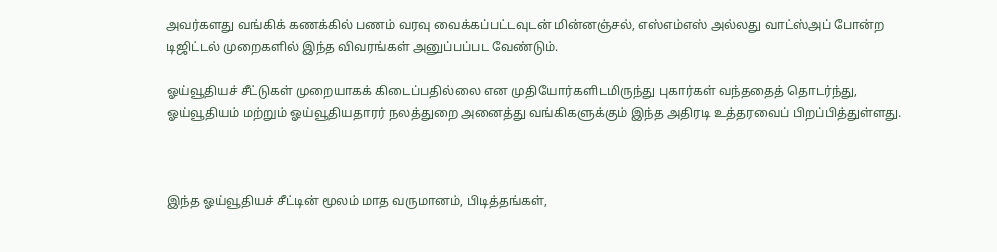அவர்களது வங்கிக் கணக்கில் பணம் வரவு வைக்கப்பட்டவுடன் மின்னஞ்சல், எஸ்எம்எஸ் அல்லது வாட்ஸ்அப் போன்ற டிஜிட்டல் முறைகளில் இந்த விவரங்கள் அனுப்பப்பட வேண்டும்.

ஓய்வூதியச் சீட்டுகள் முறையாகக் கிடைப்பதில்லை என முதியோர்களிடமிருந்து புகார்கள் வந்ததைத் தொடர்ந்து, ஓய்வூதியம் மற்றும் ஓய்வூதியதாரர் நலத்துறை அனைத்து வங்கிகளுக்கும் இந்த அதிரடி உத்தரவைப் பிறப்பித்துள்ளது.



இந்த ஓய்வூதியச் சீட்டின் மூலம் மாத வருமானம், பிடித்தங்கள்,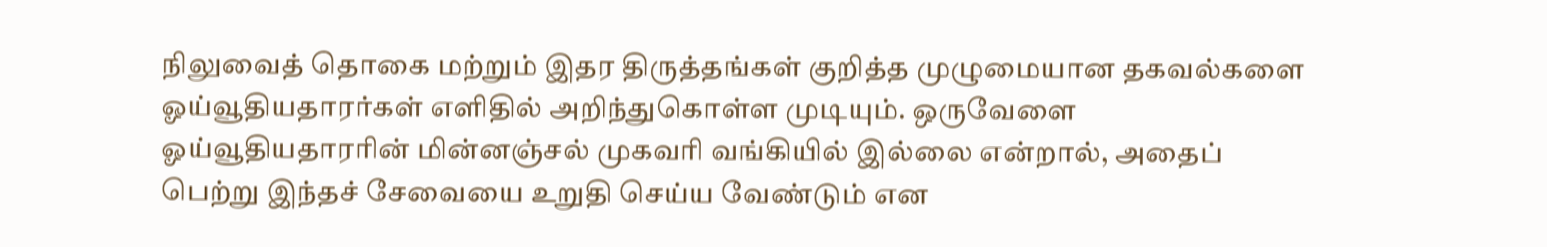நிலுவைத் தொகை மற்றும் இதர திருத்தங்கள் குறித்த முழுமையான தகவல்களை ஓய்வூதியதாரர்கள் எளிதில் அறிந்துகொள்ள முடியும். ஒருவேளை ஓய்வூதியதாரரின் மின்னஞ்சல் முகவரி வங்கியில் இல்லை என்றால், அதைப் பெற்று இந்தச் சேவையை உறுதி செய்ய வேண்டும் என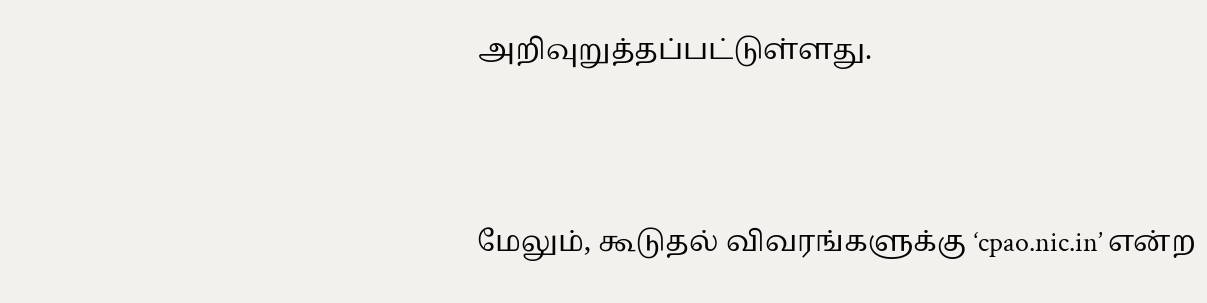அறிவுறுத்தப்பட்டுள்ளது.



மேலும், கூடுதல் விவரங்களுக்கு ‘cpao.nic.in’ என்ற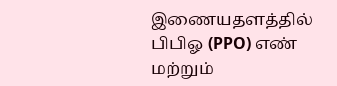இணையதளத்தில் பிபிஓ (PPO) எண் மற்றும்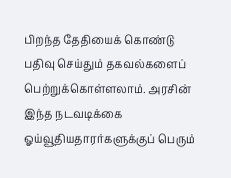பிறந்த தேதியைக் கொண்டு பதிவு செய்தும் தகவல்களைப் பெற்றுக்கொள்ளலாம். அரசின் இந்த நடவடிக்கை ஓய்வூதியதாரர்களுக்குப் பெரும்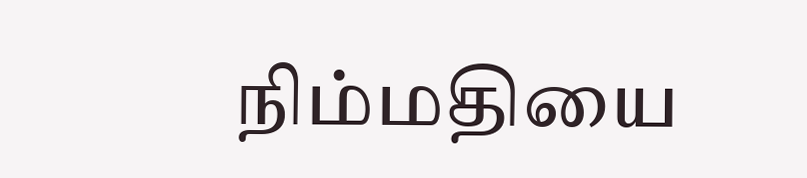நிம்மதியை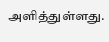அளித்துள்ளது.